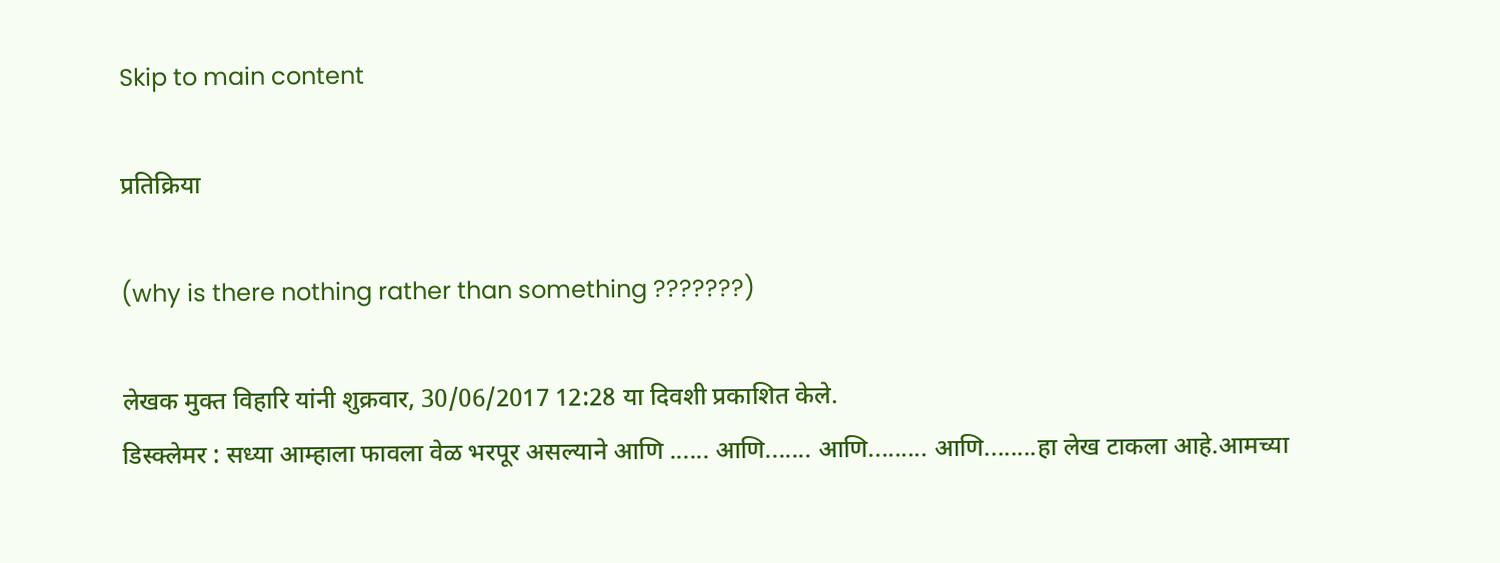Skip to main content

प्रतिक्रिया

(why is there nothing rather than something ???????)

लेखक मुक्त विहारि यांनी शुक्रवार, 30/06/2017 12:28 या दिवशी प्रकाशित केले.
डिस्क्लेमर : सध्या आम्हाला फावला वेळ भरपूर असल्याने आणि ...... आणि....... आणि......... आणि........हा लेख टाकला आहे.आमच्या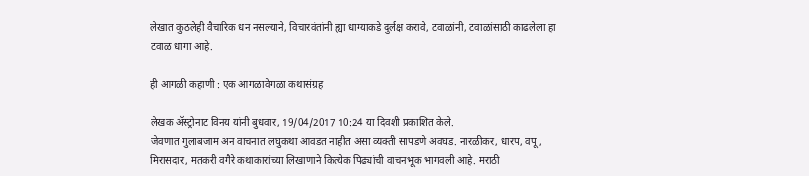लेखात कुठलेही वैचारिक धन नसल्याने, विचारवंतांनी ह्या धाग्याकडे दुर्लक्ष करावे, टवाळांनी, टवाळांसाठी काढलेला हा टवाळ धागा आहे.

ही आगळी कहाणी : एक आगळावेगळा कथासंग्रह

लेखक ॲस्ट्रोनाट विनय यांनी बुधवार, 19/04/2017 10:24 या दिवशी प्रकाशित केले.
जेवणात गुलाबजाम अन वाचनात लघुकथा आवडत नाहीत असा व्यक्ती सापडणे अवघड. नारळीकर, धारप, वपू, मिरासदार, मतकरी वगैरे कथाकारांच्या लिखाणाने कित्येक पिढ्यांची वाचनभूक भागवली आहे. मराठी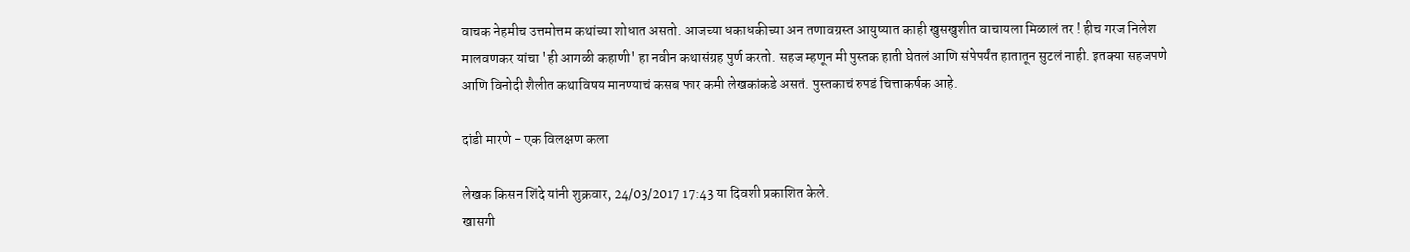वाचक नेहमीच उत्तमोत्तम कथांच्या शोधात असतो. आजच्या धकाधकीच्या अन तणावग्रस्त आयुष्यात काही खुसखुशीत वाचायला मिळालं तर ! हीच गरज निलेश मालवणकर यांचा 'ही आगळी कहाणी' हा नवीन कथासंग्रह पुर्ण करतो. सहज म्हणून मी पुस्तक हाती घेतलं आणि संपेपर्यंत हातातून सुटलं नाही. इतक्या सहजपणे आणि विनोदी शैलीत कथाविषय मानण्याचं कसब फार कमी लेखकांकडे असतं. पुस्तकाचं रुपडं चित्ताकर्षक आहे.

दांडी मारणे - एक विलक्षण कला

लेखक किसन शिंदे यांनी शुक्रवार, 24/03/2017 17:43 या दिवशी प्रकाशित केले.
खासगी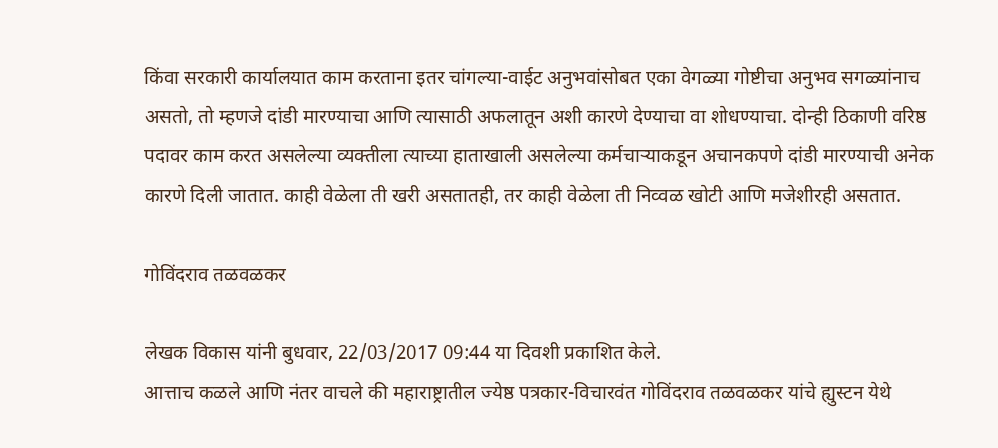किंवा सरकारी कार्यालयात काम करताना इतर चांगल्या-वाईट अनुभवांसोबत एका वेगळ्या गोष्टीचा अनुभव सगळ्यांनाच असतो, तो म्हणजे दांडी मारण्याचा आणि त्यासाठी अफलातून अशी कारणे देण्याचा वा शोधण्याचा. दोन्ही ठिकाणी वरिष्ठ पदावर काम करत असलेल्या व्यक्तीला त्याच्या हाताखाली असलेल्या कर्मचार्‍याकडून अचानकपणे दांडी मारण्याची अनेक कारणे दिली जातात. काही वेळेला ती खरी असतातही, तर काही वेळेला ती निव्वळ खोटी आणि मजेशीरही असतात.

गोविंदराव तळवळकर

लेखक विकास यांनी बुधवार, 22/03/2017 09:44 या दिवशी प्रकाशित केले.
आत्ताच कळले आणि नंतर वाचले की महाराष्ट्रातील ज्येष्ठ पत्रकार-विचारवंत गोविंदराव तळवळकर यांचे ह्युस्टन येथे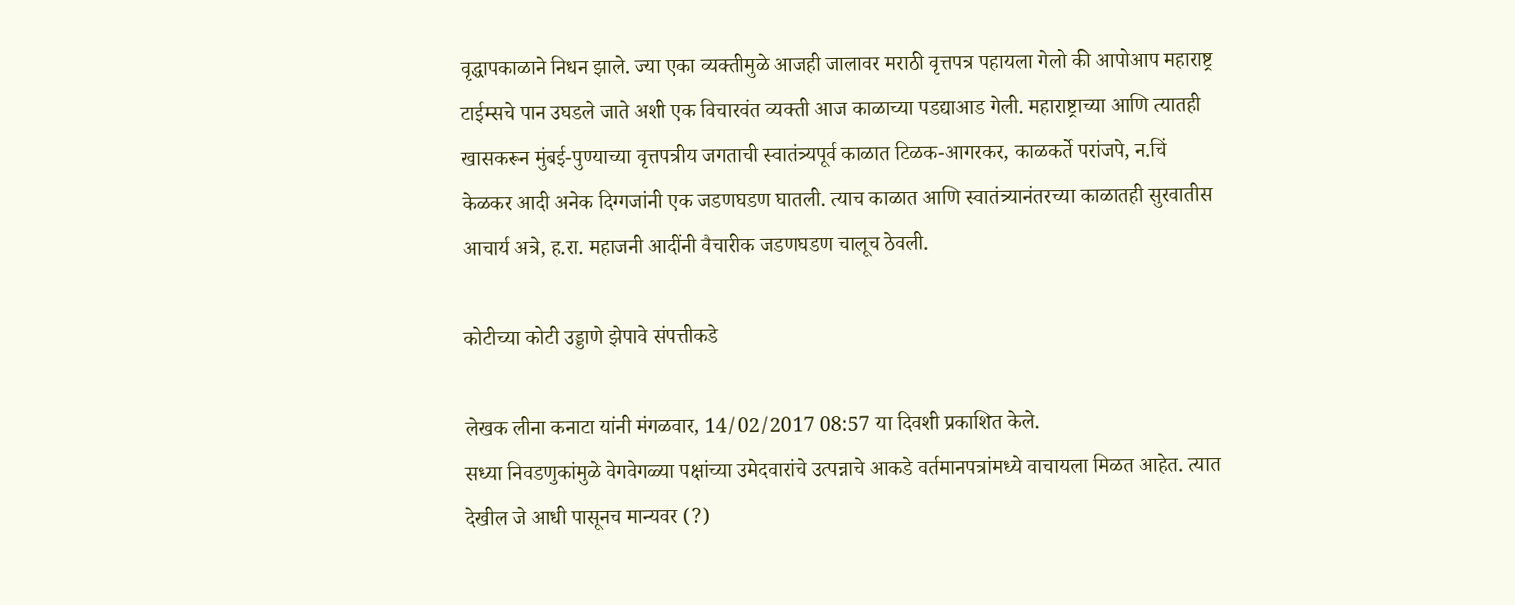वृद्धापकाळाने निधन झाले. ज्या एका व्यक्तीमुळे आजही जालावर मराठी वृत्तपत्र पहायला गेलो की आपोआप महाराष्ट्र टाईम्सचे पान उघडले जाते अशी एक विचारवंत व्यक्ती आज काळाच्या पडद्याआड गेली. महाराष्ट्राच्या आणि त्यातही खासकरून मुंबई-पुण्याच्या वृत्तपत्रीय जगताची स्वातंत्र्यपूर्व काळात टिळक-आगरकर, काळकर्ते परांजपे, न.चिं केळकर आदी अनेक दिग्गजांनी एक जडणघडण घातली. त्याच काळात आणि स्वातंत्र्यानंतरच्या काळातही सुरवातीस आचार्य अत्रे, ह.रा. महाजनी आदींनी वैचारीक जडणघडण चालूच ठेवली.

कोटीच्या कोटी उड्डाणे झेपावे संपत्तीकडे

लेखक लीना कनाटा यांनी मंगळवार, 14/02/2017 08:57 या दिवशी प्रकाशित केले.
सध्या निवडणुकांमुळे वेगवेगळ्या पक्षांच्या उमेदवारांचे उत्पन्नाचे आकडे वर्तमानपत्रांमध्ये वाचायला मिळत आहेत. त्यात देखील जे आधी पासूनच मान्यवर (?)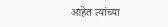आहेत त्यांच्या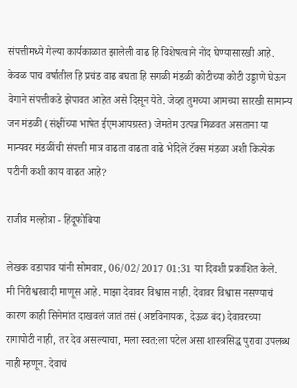संपत्तीमध्ये गेल्या कार्यकाळात झालेली वाढ हि विशेषत्वाने नोंद घेण्यासारखी आहे. केवळ पाच वर्षातील हि प्रचंड वाढ बघता हि सगळी मंडळी कोटीच्या कोटी उड्डाणे घेऊन वेगाने संपत्तीकडे झेपावत आहेत असे दिसून येते. जेव्हा तुमच्या आमच्या सारखी सामान्य जन मंडळी (संक्षींच्या भाषेत ईएमआयग्रस्त) जेमतेम उत्पन्न मिळवत असताना या मान्यवर मंडळींची संपत्ती मात्र वाढता वाढता वाढे भेदिलें टॅक्स मंडळा अशी कित्येक पटीनी कशी काय वाढत आहे?

राजीव मल्होत्रा - हिंदूफोबिया

लेखक वडापाव यांनी सोमवार, 06/02/2017 01:31 या दिवशी प्रकाशित केले.
मी निरीश्वरवादी माणूस आहे. माझा देवावर विश्वास नाही. देवावर विश्वास नसण्याचं कारण काही सिनेमांत दाखवलं जातं तसं (अष्टविनायक, देऊळ बंद) देवावरच्या रागापोटी नाही, तर देव असल्याचा, मला स्वत:ला पटेल असा शास्त्रसिद्ध पुरावा उपलब्ध नाही म्हणून. देवाचं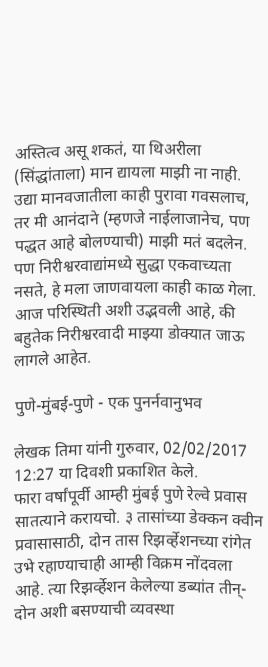अस्तित्व असू शकतं, या थिअरीला (सिंद्धांताला) मान द्यायला माझी ना नाही. उद्या मानवजातीला काही पुरावा गवसलाच, तर मी आनंदाने (म्हणजे नाईलाजानेच, पण पद्धत आहे बोलण्याची) माझी मतं बदलेन. पण निरीश्वरवाद्यांमध्ये सुद्धा एकवाच्यता नसते, हे मला जाणवायला काही काळ गेला. आज परिस्थिती अशी उद्भवली आहे, की बहुतेक निरीश्वरवादी माझ्या डोक्यात जाऊ लागले आहेत.

पुणे-मुंबई-पुणे - एक पुनर्नवानुभव

लेखक तिमा यांनी गुरुवार, 02/02/2017 12:27 या दिवशी प्रकाशित केले.
फारा वर्षांपूर्वी आम्ही मुंबई पुणे रेल्वे प्रवास सातत्याने करायचो. ३ तासांच्या डेक्कन क्वीन प्रवासासाठी, दोन तास रिझर्व्हेशनच्या रांगेत उभे रहाण्याचाही आम्ही विक्रम नोंदवला आहे. त्या रिझर्व्हेशन केलेल्या डब्यांत तीन्-दोन अशी बसण्याची व्यवस्था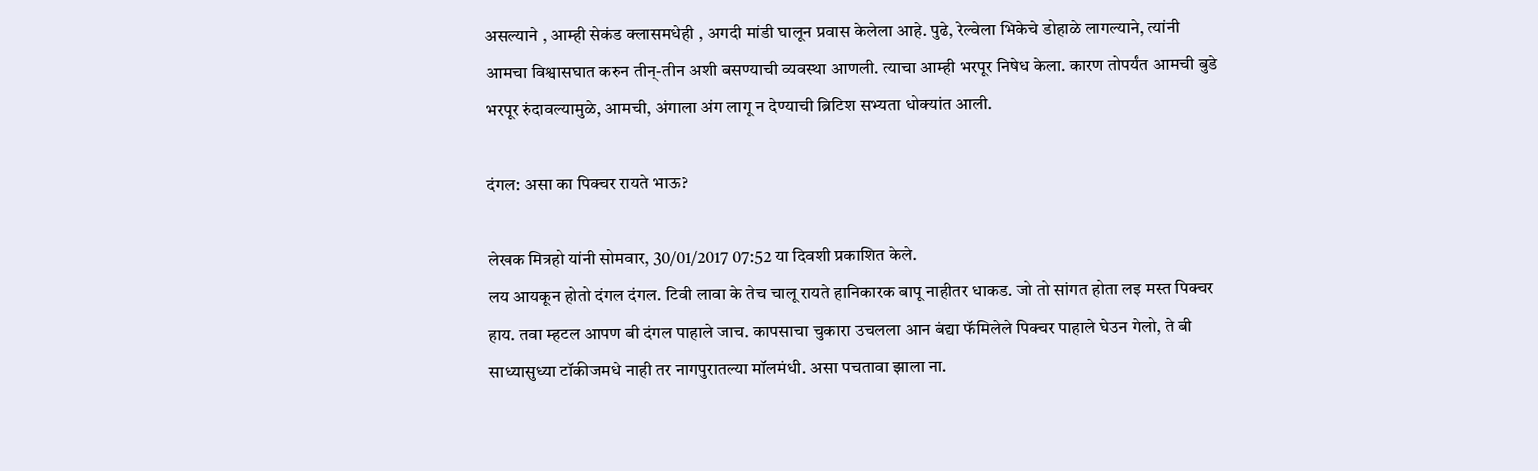असल्याने , आम्ही सेकंड क्लासमधेही , अगदी मांडी घालून प्रवास केलेला आहे. पुढे, रेल्वेला भिकेचे डोहाळे लागल्याने, त्यांनी आमचा विश्वासघात करुन तीन्-तीन अशी बसण्याची व्यवस्था आणली. त्याचा आम्ही भरपूर निषेध केला. कारण तोपर्यंत आमची बुडे भरपूर रुंदावल्यामुळे, आमची, अंगाला अंग लागू न देण्याची ब्रिटिश सभ्यता धोक्यांत आली.

दंगल: असा का पिक्चर रायते भाऊ?

लेखक मित्रहो यांनी सोमवार, 30/01/2017 07:52 या दिवशी प्रकाशित केले.
लय आयकून होतो दंगल दंगल. टिवी लावा के तेच चालू रायते हानिकारक बापू नाहीतर धाकड. जो तो सांगत होता लइ मस्त पिक्चर हाय. तवा म्हटल आपण बी दंगल पाहाले जाच. कापसाचा चुकारा उचलला आन बंद्या फॅमिलेले पिक्चर पाहाले घेउन गेलो, ते बी साध्यासुध्या टॉकीजमधे नाही तर नागपुरातल्या मॉलमंधी. असा पचतावा झाला ना.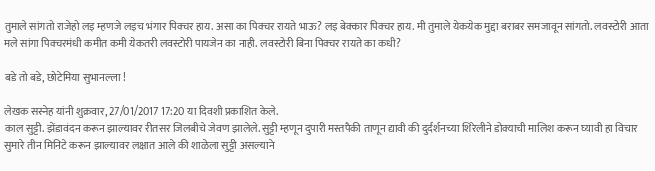तुमाले सांगतो राजेहो लइ म्हणजे लइच भंगार पिक्चर हाय. असा का पिक्चर रायते भाऊ? लइ बेक्कार पिक्चर हाय. मी तुमाले येकयेक मुद्दा बराबर समजावून सांगतो. लवस्टोरी आता मले सांगा पिक्चरमंधी कमीत कमी येकतरी लवस्टोरी पायजेन का नाही. लवस्टोरी बिना पिक्चर रायते का कधी?

बडे तो बडे, छोटेमिया सुभानल्ला !

लेखक सस्नेह यांनी शुक्रवार, 27/01/2017 17:20 या दिवशी प्रकाशित केले.
काल सुट्टी. झेंडावंदन करून झाल्यावर रीतसर जिलबीचे जेवण झालेले. सुट्टी म्हणून दुपारी मस्तपैकी ताणून द्यावी की दुर्दर्शनच्या शिरेलीने डोक्याची मालिश करून घ्यावी हा विचार सुमारे तीन मिनिटे करून झाल्यावर लक्षात आले की शाळेला सुट्टी असल्याने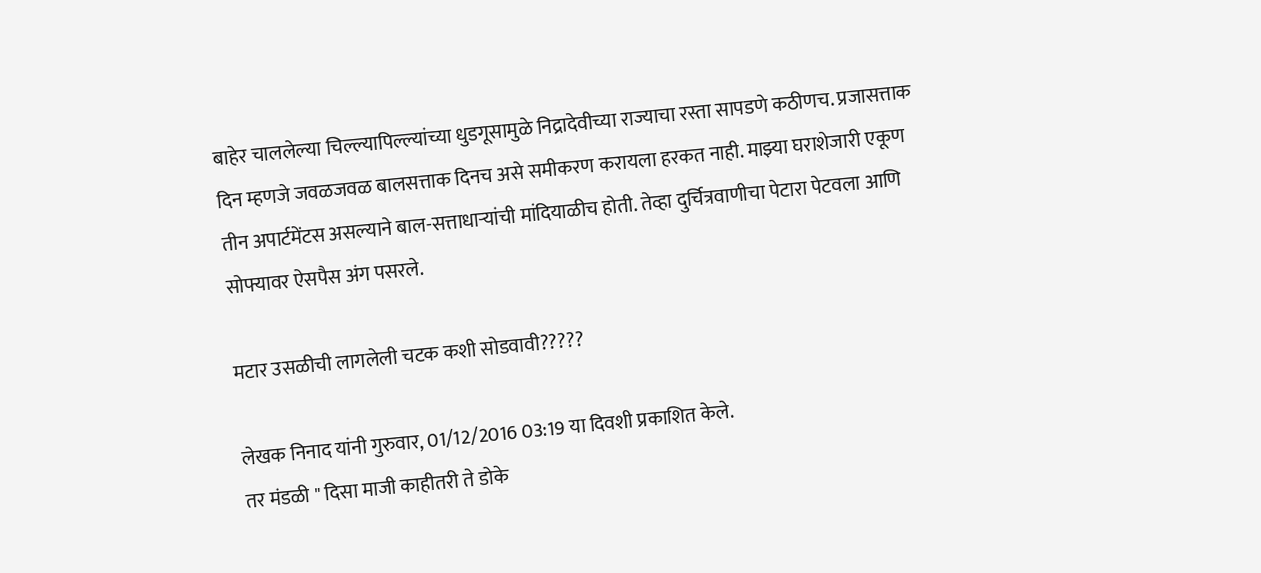बाहेर चाललेल्या चिल्ल्यापिल्ल्यांच्या धुडगूसामुळे निद्रादेवीच्या राज्याचा रस्ता सापडणे कठीणच. प्रजासत्ताक दिन म्हणजे जवळजवळ बालसत्ताक दिनच असे समीकरण करायला हरकत नाही. माझ्या घराशेजारी एकूण तीन अपार्टमेंटस असल्याने बाल-सत्ताधाऱ्यांची मांदियाळीच होती. तेव्हा दुर्चित्रवाणीचा पेटारा पेटवला आणि सोफ्यावर ऐसपैस अंग पसरले.

मटार उसळीची लागलेली चटक कशी सोडवावी?????

लेखक निनाद यांनी गुरुवार, 01/12/2016 03:19 या दिवशी प्रकाशित केले.
तर मंडळी " दिसा माजी काहीतरी ते डोके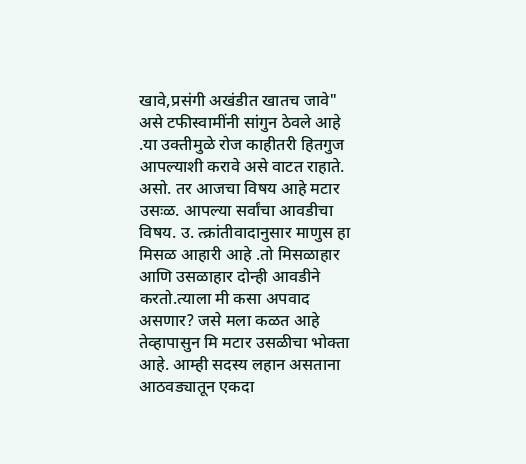खावे,प्रसंगी अखंडीत खातच जावे" असे टफीस्वामींनी सांगुन ठेवले आहे .या उक्तीमुळे रोज काहीतरी हितगुज आपल्याशी करावे असे वाटत राहाते. असो. तर आजचा विषय आहे मटार उसःळ. आपल्या सर्वांचा आवडीचा विषय. उ. त्क्रांतीवादानुसार माणुस हा मिसळ आहारी आहे .तो मिसळाहार आणि उसळाहार दोन्ही आवडीने करतो.त्याला मी कसा अपवाद असणार? जसे मला कळत आहे तेव्हापासुन मि मटार उसळीचा भोक्ता आहे. आम्ही सदस्य लहान असताना आठवड्यातून एकदा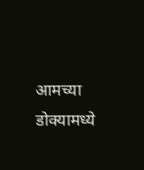आमच्या डोक्यामध्ये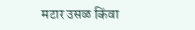मटार उसळ किंवा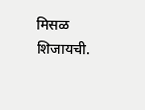मिसळ शिजायची.